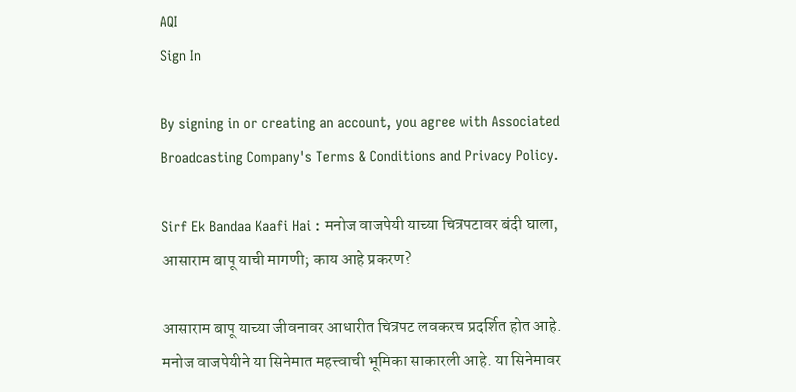AQI
Sign In

By signing in or creating an account, you agree with Associated Broadcasting Company's Terms & Conditions and Privacy Policy.

Sirf Ek Bandaa Kaafi Hai : मनोज वाजपेयी याच्या चित्रपटावर बंदी घाला, आसाराम बापू याची मागणी; काय आहे प्रकरण?

आसाराम बापू याच्या जीवनावर आधारीत चित्रपट लवकरच प्रदर्शित होत आहे. मनोज वाजपेयीने या सिनेमात महत्त्वाची भूमिका साकारली आहे. या सिनेमावर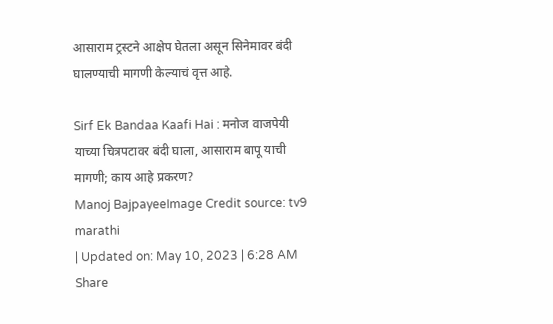आसाराम ट्रस्टने आक्षेप घेतला असून सिनेमावर बंदी घालण्याची मागणी केल्याचं वृत्त आहे.

Sirf Ek Bandaa Kaafi Hai : मनोज वाजपेयी याच्या चित्रपटावर बंदी घाला, आसाराम बापू याची मागणी; काय आहे प्रकरण?
Manoj BajpayeeImage Credit source: tv9 marathi
| Updated on: May 10, 2023 | 6:28 AM
Share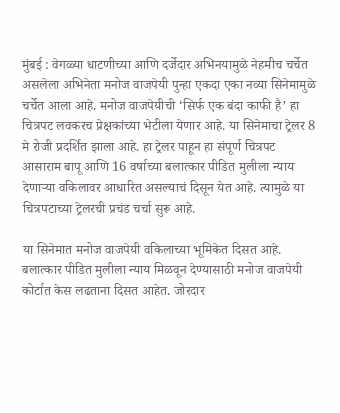मुंबई : वेगळ्या धाटणीच्या आणि दर्जेदार अभिनयामुळे नेहमीच चर्चेत असलेला अभिनेता मनोज वाजपेयी पुन्हा एकदा एका नव्या सिनेमामुळे चर्चेत आला आहे. मनोज वाजपेयीची ‘सिर्फ एक बंदा काफी है’ हा चित्रपट लवकरच प्रेक्षकांच्या भेटीला येणार आहे. या सिनेमाचा ट्रेलर 8 मे रोजी प्रदर्शित झाला आहे. हा ट्रेलर पाहून हा संपूर्ण चित्रपट आसाराम बापू आणि 16 वर्षाच्या बलात्कार पीडित मुलीला न्याय देणाऱ्या वकिलावर आधारित असल्याचं दिसून येत आहे. त्यामुळे या चित्रपटाच्या ट्रेलरची प्रचंड चर्चा सुरू आहे.

या सिनेमात मनोज वाजपेयी वकिलाच्या भूमिकेत दिसत आहे. बलात्कार पीडित मुलीला न्याय मिळवून देण्यासाठी मनोज वाजपेयी कोर्टात केस लढताना दिसत आहेत. जोरदार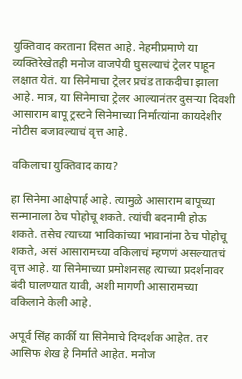युक्तिवाद करताना दिसत आहे. नेहमीप्रमाणे या व्यक्तिरेखेतही मनोज वाजपेयी घुसल्याचं ट्रेलर पाहून लक्षात येतं. या सिनेमाचा ट्रेलर प्रचंड ताकदीचा झाला आहे. मात्र, या सिनेमाचा ट्रेलर आल्यानंतर दुसऱ्या दिवशी आसाराम बापू ट्रस्टने सिनेमाच्या निर्मात्यांना कायदेशीर नोटीस बजावल्याचं वृत्त आहे.

वकिलाचा युक्तिवाद काय?

हा सिनेमा आक्षेपार्ह आहे. त्यामुळे आसाराम बापूच्या सन्मानाला ठेच पोहोचू शकते. त्यांची बदनामी होऊ शकते. तसेच त्याच्या भाविकांच्या भावानांना ठेच पोहोचू शकते, असं आसारामच्या वकिलाचं म्हणणं असल्यातचं वृत्त आहे. या सिनेमाच्या प्रमोशनसह त्याच्या प्रदर्शनावर बंदी घालण्यात यावी, अशी मागणी आसारामच्या वकिलाने केली आहे.

अपूर्व सिंह कार्की या सिनेमाचे दिग्दर्शक आहेत. तर आसिफ शेख हे निर्माते आहेत. मनोज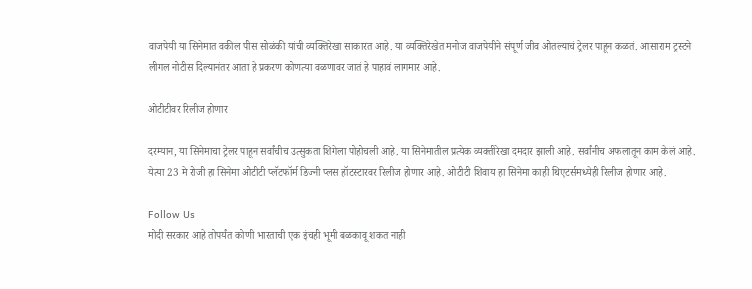वाजपेयी या सिनेमात वकील पीस सोळंकी यांची व्यक्तिरेखा साकारत आहे. या व्यक्तिरेखेत मनोज वाजपेयीने संपूर्ण जीव ओतल्याचं ट्रेलर पाहून कळतं. आसाराम ट्रस्टने लीगल नोटीस दिल्यानंतर आता हे प्रकरण कोणत्या वळणावर जातं हे पाहावं लागमार आहे.

ओटीटीवर रिलीज होणार

दरम्यान, या सिनेमाचा ट्रेलर पाहून सर्वांचीच उत्सुकता शिगेला पोहोचली आहे. या सिनेमातील प्रत्येक व्यक्तीरेखा दमदार झाली आहे. सर्वांनीच अफलातून काम केलं आहे. येत्या 23 मे रोजी हा सिनेमा ओटीटी प्लॅटफॉर्म डिज्नी प्लस हॉटस्टारवर रिलीज होणार आहे. ओटीटी शिवाय हा सिनेमा काही थिएटर्समध्येही रिलीज होणार आहे.

Follow Us
मोदी सरकार आहे तोपर्यंत कोणी भारताची एक इंचही भूमी बळकावू शकत नाही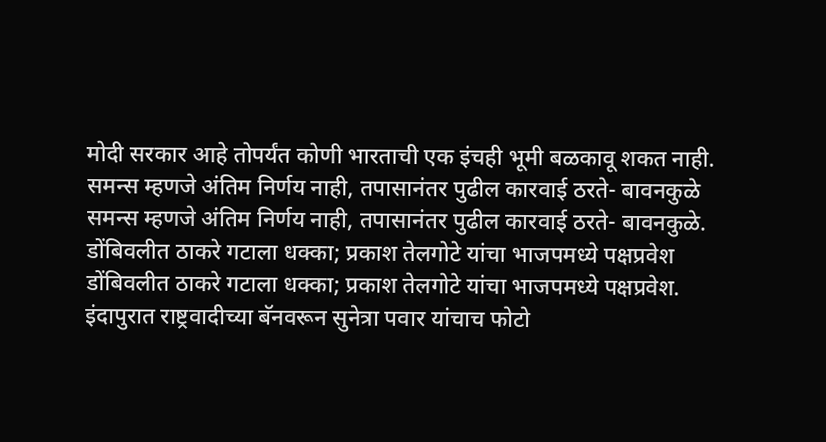मोदी सरकार आहे तोपर्यंत कोणी भारताची एक इंचही भूमी बळकावू शकत नाही.
समन्स म्हणजे अंतिम निर्णय नाही, तपासानंतर पुढील कारवाई ठरते- बावनकुळे
समन्स म्हणजे अंतिम निर्णय नाही, तपासानंतर पुढील कारवाई ठरते- बावनकुळे.
डोंबिवलीत ठाकरे गटाला धक्का; प्रकाश तेलगोटे यांचा भाजपमध्ये पक्षप्रवेश
डोंबिवलीत ठाकरे गटाला धक्का; प्रकाश तेलगोटे यांचा भाजपमध्ये पक्षप्रवेश.
इंदापुरात राष्ट्रवादीच्या बॅनवरून सुनेत्रा पवार यांचाच फोटो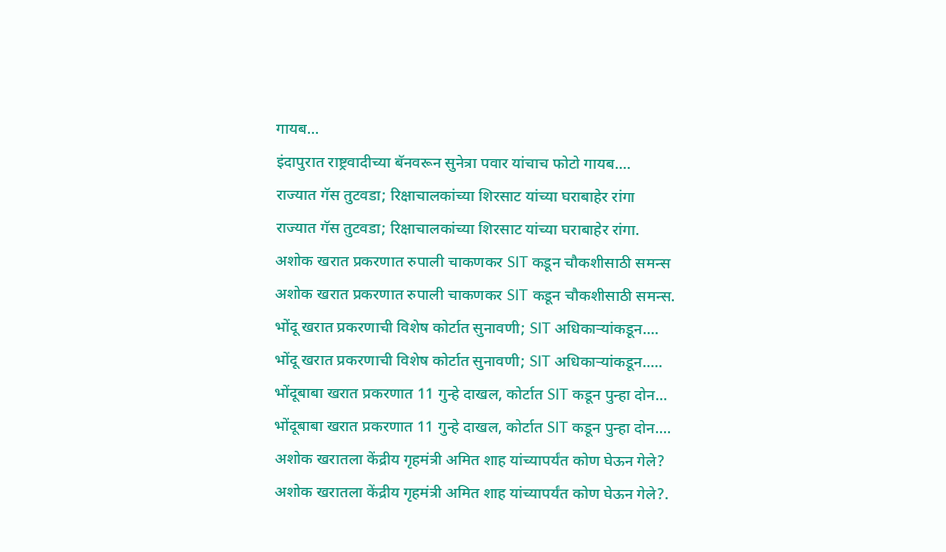गायब...
इंदापुरात राष्ट्रवादीच्या बॅनवरून सुनेत्रा पवार यांचाच फोटो गायब....
राज्यात गॅस तुटवडा; रिक्षाचालकांच्या शिरसाट यांच्या घराबाहेर रांगा
राज्यात गॅस तुटवडा; रिक्षाचालकांच्या शिरसाट यांच्या घराबाहेर रांगा.
अशोक खरात प्रकरणात रुपाली चाकणकर SIT कडून चौकशीसाठी समन्स
अशोक खरात प्रकरणात रुपाली चाकणकर SIT कडून चौकशीसाठी समन्स.
भोंदू खरात प्रकरणाची विशेष कोर्टात सुनावणी; SIT अधिकाऱ्यांकडून....
भोंदू खरात प्रकरणाची विशेष कोर्टात सुनावणी; SIT अधिकाऱ्यांकडून.....
भोंदूबाबा खरात प्रकरणात 11 गुन्हे दाखल, कोर्टात SIT कडून पुन्हा दोन...
भोंदूबाबा खरात प्रकरणात 11 गुन्हे दाखल, कोर्टात SIT कडून पुन्हा दोन....
अशोक खरातला केंद्रीय गृहमंत्री अमित शाह यांच्यापर्यंत कोण घेऊन गेले?
अशोक खरातला केंद्रीय गृहमंत्री अमित शाह यांच्यापर्यंत कोण घेऊन गेले?.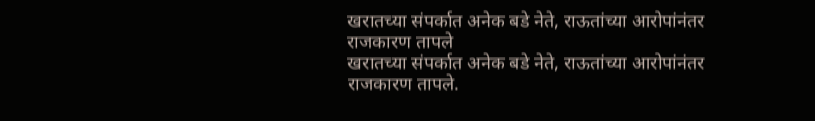खरातच्या संपर्कात अनेक बडे नेते, राऊतांच्या आरोपांनंतर राजकारण तापले
खरातच्या संपर्कात अनेक बडे नेते, राऊतांच्या आरोपांनंतर राजकारण तापले.